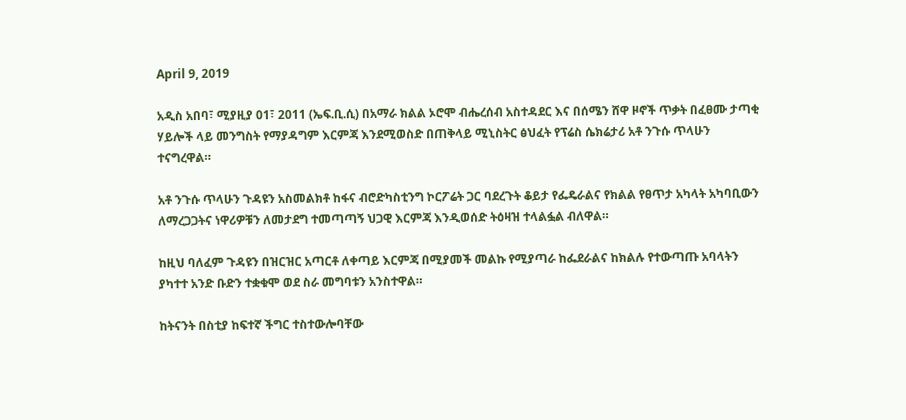April 9, 2019

አዲስ አበባ፣ ሚያዚያ 01፣ 2011 (ኤፍ.ቢ.ሲ) በአማራ ክልል ኦሮሞ ብሔረሰብ አስተዳደር እና በሰሜን ሸዋ ዞኖች ጥቃት በፈፀሙ ታጣቂ ሃይሎች ላይ መንግስት የማያዳግም እርምጃ እንደሚወስድ በጠቅላይ ሚኒስትር ፅህፈት የፕሬስ ሴክሬታሪ አቶ ንጉሱ ጥላሁን ተናግረዋል።

አቶ ንጉሱ ጥላሁን ጉዳዩን አስመልክቶ ከፋና ብሮድካስቲንግ ኮርፖሬት ጋር ባደረጉት ቆይታ የፌዴራልና የክልል የፀጥታ አካላት አካባቢውን ለማረጋጋትና ነዋሪዎቹን ለመታደግ ተመጣጣኝ ህጋዊ እርምጃ እንዲወሰድ ትዕዛዝ ተላልፏል ብለዋል።

ከዚህ ባለፈም ጉዳዩን በዝርዝር አጣርቶ ለቀጣይ እርምጃ በሚያመች መልኩ የሚያጣራ ከፌደራልና ከክልሉ የተውጣጡ አባላትን ያካተተ አንድ ቡድን ተቋቁሞ ወደ ስራ መግባቱን አንስተዋል።

ከትናንት በስቲያ ከፍተኛ ችግር ተስተውሎባቸው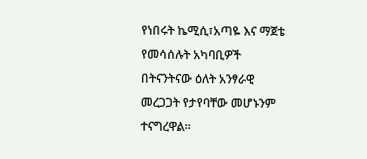የነበሩት ኬሚሲ፣አጣዬ እና ማጀቴ የመሳሰሉት አካባቢዎች በትናንትናው ዕለት አንፃራዊ መረጋጋት የታየባቸው መሆኑንም ተናግረዋል።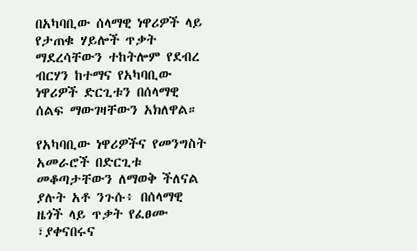በአካባቢው ሰላማዊ ነዋሪዎች ላይ የታጠቁ ሃይሎች ጥቃት ማደረሳቸውን ተከትሎም የደብረ ብርሃን ከተማና የአካባቢው ነዋሪዎች ድርጊቱን በሰላማዊ ሰልፍ ማውገዛቸውን አክለዋል።

የአካባቢው ነዋሪዎችና የመንግስት አመራሮች በድርጊቱ መቆጣታቸውን ለማወቅ ችለናል ያሉት አቶ ንጉሱ፥ በሰላማዊ ዜጎች ላይ ጥቃት የፈፀሙ ፣ያቀናበሩና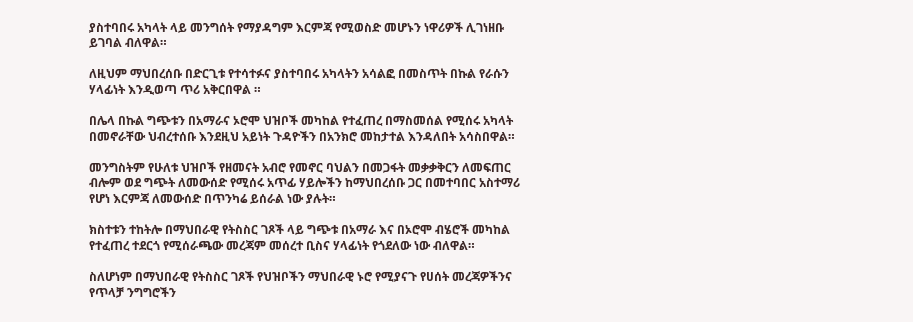ያስተባበሩ አካላት ላይ መንግሰት የማያዳግም እርምጃ የሚወስድ መሆኑን ነዋሪዎች ሊገነዘቡ ይገባል ብለዋል።

ለዚህም ማህበረሰቡ በድርጊቱ የተሳተፉና ያስተባበሩ አካላትን አሳልፎ በመስጥት በኩል የራሱን ሃላፊነት እንዲወጣ ጥሪ አቅርበዋል ።

በሌላ በኩል ግጭቱን በአማራና ኦሮሞ ህዝቦች መካከል የተፈጠረ በማስመሰል የሚሰሩ አካላት በመኖራቸው ህብረተሰቡ እንደዚህ አይነት ጉዳዮችን በአንክሮ መከታተል እንዳለበት አሳስበዋል።

መንግስትም የሁለቱ ህዝቦች የዘመናት አብሮ የመኖር ባህልን በመጋፋት መቃቃቅርን ለመፍጠር ብሎም ወደ ግጭት ለመውሰድ የሚሰሩ አጥፊ ሃይሎችን ከማህበረሰቡ ጋር በመተባበር አስተማሪ የሆነ እርምጃ ለመውሰድ በጥንካሬ ይሰራል ነው ያሉት።

ክስተቱን ተከትሎ በማህበራዊ የትስስር ገጾች ላይ ግጭቱ በአማራ እና በኦሮሞ ብሄሮች መካከል የተፈጠረ ተደርጎ የሚሰራጫው መረጃም መሰረተ ቢስና ሃላፊነት የጎደለው ነው ብለዋል።

ስለሆነም በማህበራዊ የትስስር ገጾች የህዝቦችን ማህበራዊ ኑሮ የሚያናጉ የሀሰት መረጃዎችንና የጥላቻ ንግግሮችን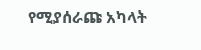የሚያሰራጩ አካላት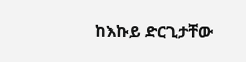ከእኩይ ድርጊታቸው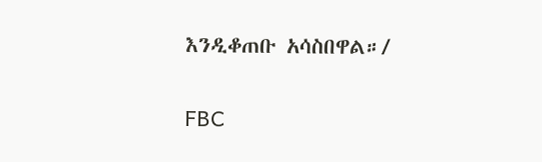እንዲቆጠቡ አሳስበዋል።/

FBC